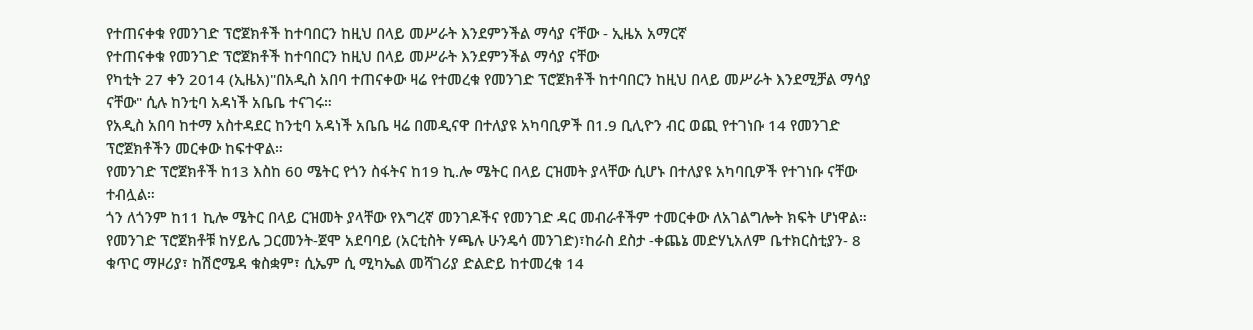የተጠናቀቁ የመንገድ ፕሮጀክቶች ከተባበርን ከዚህ በላይ መሥራት እንደምንችል ማሳያ ናቸው - ኢዜአ አማርኛ
የተጠናቀቁ የመንገድ ፕሮጀክቶች ከተባበርን ከዚህ በላይ መሥራት እንደምንችል ማሳያ ናቸው
የካቲት 27 ቀን 2014 (ኢዜአ)"በአዲስ አበባ ተጠናቀው ዛሬ የተመረቁ የመንገድ ፕሮጀክቶች ከተባበርን ከዚህ በላይ መሥራት እንደሚቻል ማሳያ ናቸው" ሲሉ ከንቲባ አዳነች አቤቤ ተናገሩ።
የአዲስ አበባ ከተማ አስተዳደር ከንቲባ አዳነች አቤቤ ዛሬ በመዲናዋ በተለያዩ አካባቢዎች በ1.9 ቢሊዮን ብር ወጪ የተገነቡ 14 የመንገድ ፕሮጀክቶችን መርቀው ከፍተዋል።
የመንገድ ፕሮጀክቶች ከ13 እስከ 60 ሜትር የጎን ስፋትና ከ19 ኪ.ሎ ሜትር በላይ ርዝመት ያላቸው ሲሆኑ በተለያዩ አካባቢዎች የተገነቡ ናቸው ተብሏል።
ጎን ለጎንም ከ11 ኪሎ ሜትር በላይ ርዝመት ያላቸው የእግረኛ መንገዶችና የመንገድ ዳር መብራቶችም ተመርቀው ለአገልግሎት ክፍት ሆነዋል።
የመንገድ ፕሮጀክቶቹ ከሃይሌ ጋርመንት-ጀሞ አደባባይ (አርቲስት ሃጫሉ ሁንዴሳ መንገድ)፣ከራስ ደስታ -ቀጨኔ መድሃኒአለም ቤተክርስቲያን- 8 ቁጥር ማዞሪያ፣ ከሽሮሜዳ ቁስቋም፣ ሲኤም ሲ ሚካኤል መሻገሪያ ድልድይ ከተመረቁ 14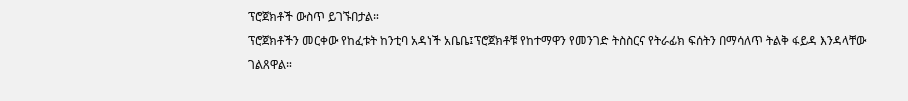ፕሮጀክቶች ውስጥ ይገኙበታል።
ፕሮጀክቶችን መርቀው የከፈቱት ከንቲባ አዳነች አቤቤ፤ፕሮጀክቶቹ የከተማዋን የመንገድ ትስስርና የትራፊክ ፍሰትን በማሳለጥ ትልቅ ፋይዳ እንዳላቸው ገልጸዋል።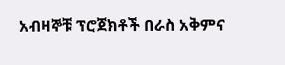አብዛኞቹ ፕሮጀክቶች በራስ አቅምና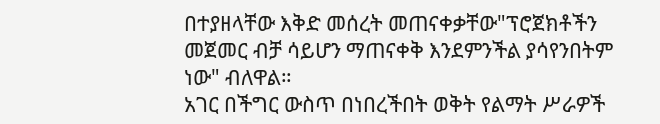በተያዘላቸው እቅድ መሰረት መጠናቀቃቸው"ፕሮጀክቶችን መጀመር ብቻ ሳይሆን ማጠናቀቅ እንደምንችል ያሳየንበትም ነው" ብለዋል።
አገር በችግር ውስጥ በነበረችበት ወቅት የልማት ሥራዎች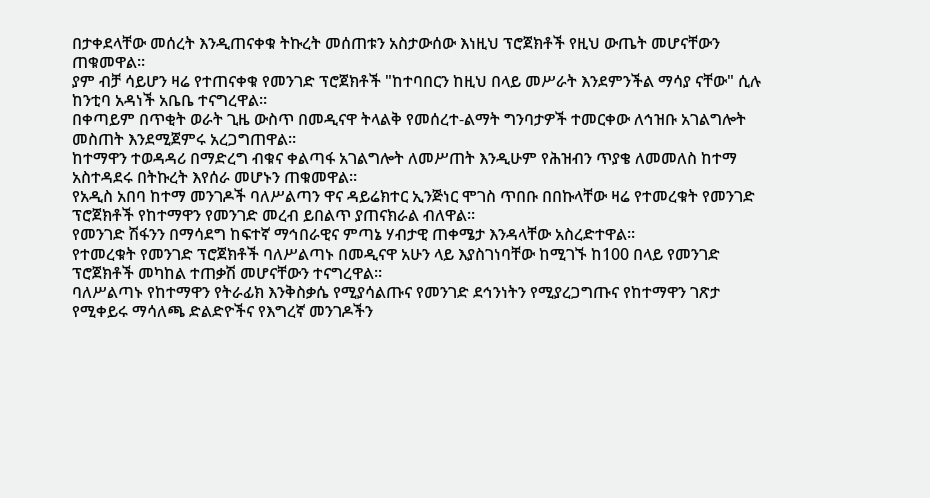በታቀደላቸው መሰረት እንዲጠናቀቁ ትኩረት መሰጠቱን አስታውሰው እነዚህ ፕሮጀክቶች የዚህ ውጤት መሆናቸውን ጠቁመዋል።
ያም ብቻ ሳይሆን ዛሬ የተጠናቀቁ የመንገድ ፕሮጀክቶች "ከተባበርን ከዚህ በላይ መሥራት እንደምንችል ማሳያ ናቸው" ሲሉ ከንቲባ አዳነች አቤቤ ተናግረዋል።
በቀጣይም በጥቂት ወራት ጊዜ ውስጥ በመዲናዋ ትላልቅ የመሰረተ-ልማት ግንባታዎች ተመርቀው ለኅዝቡ አገልግሎት መስጠት እንደሚጀምሩ አረጋግጠዋል።
ከተማዋን ተወዳዳሪ በማድረግ ብቁና ቀልጣፋ አገልግሎት ለመሥጠት እንዲሁም የሕዝብን ጥያቄ ለመመለስ ከተማ አስተዳደሩ በትኩረት እየሰራ መሆኑን ጠቁመዋል።
የአዲስ አበባ ከተማ መንገዶች ባለሥልጣን ዋና ዳይሬክተር ኢንጅነር ሞገስ ጥበቡ በበኩላቸው ዛሬ የተመረቁት የመንገድ ፕሮጀክቶች የከተማዋን የመንገድ መረብ ይበልጥ ያጠናክራል ብለዋል።
የመንገድ ሽፋንን በማሳደግ ከፍተኛ ማኅበራዊና ምጣኔ ሃብታዊ ጠቀሜታ እንዳላቸው አስረድተዋል።
የተመረቁት የመንገድ ፕሮጀክቶች ባለሥልጣኑ በመዲናዋ አሁን ላይ እያስገነባቸው ከሚገኙ ከ100 በላይ የመንገድ ፕሮጀክቶች መካከል ተጠቃሽ መሆናቸውን ተናግረዋል።
ባለሥልጣኑ የከተማዋን የትራፊክ እንቅስቃሴ የሚያሳልጡና የመንገድ ደኅንነትን የሚያረጋግጡና የከተማዋን ገጽታ የሚቀይሩ ማሳለጫ ድልድዮችና የእግረኛ መንገዶችን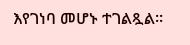እየገነባ መሆኑ ተገልጿል።